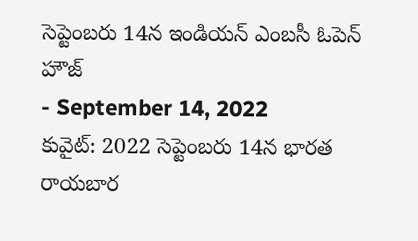సెప్టెంబరు 14న ఇండియన్ ఎంబసీ ఓపెన్ హౌజ్
- September 14, 2022
కువైట్: 2022 సెప్టెంబరు 14న భారత రాయబార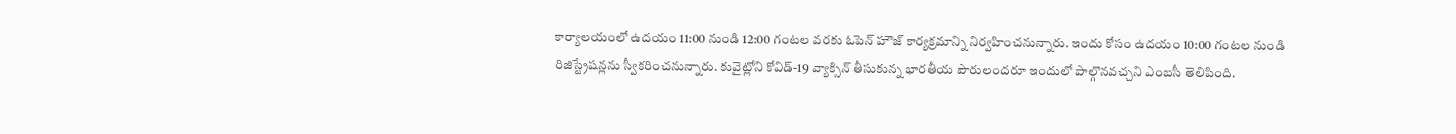కార్యాలయంలో ఉదయం 11:00 నుండి 12:00 గంటల వరకు ఓపెన్ హౌజ్ కార్యక్రమాన్ని నిర్వహించనున్నారు. ఇందు కోసం ఉదయం 10:00 గంటల నుండి రిజిస్ట్రేషన్లను స్వీకరించనున్నారు. కువైట్లోని కోవిడ్-19 వ్యాక్సిన్ తీసుకున్న భారతీయ పౌరులందరూ ఇందులో పాల్గొనవచ్చని ఎంబసీ తెలిపింది.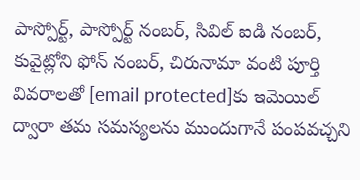పాస్పోర్ట్, పాస్పోర్ట్ నంబర్, సివిల్ ఐడి నంబర్, కువైట్లోని ఫోన్ నంబర్, చిరునామా వంటి పూర్తి వివరాలతో [email protected]కు ఇమెయిల్ ద్వారా తమ సమస్యలను ముందుగానే పంపవచ్చని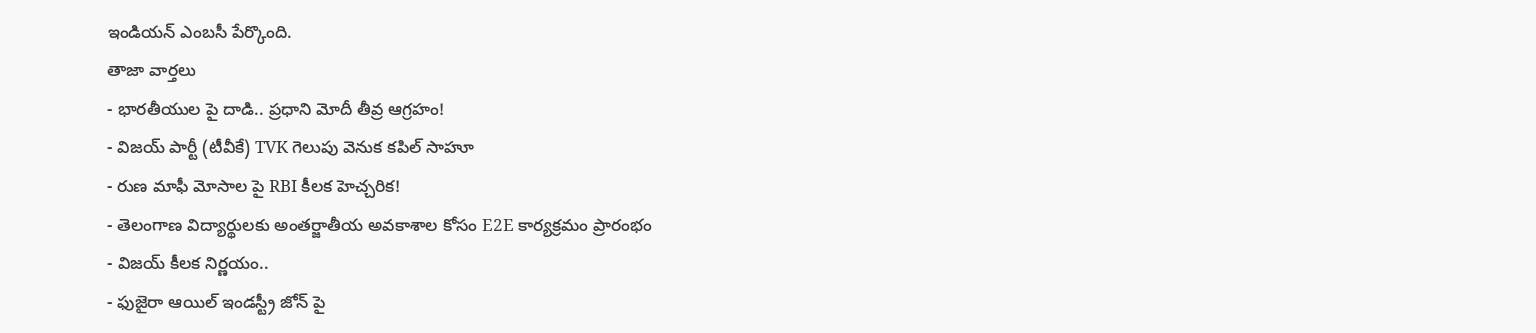ఇండియన్ ఎంబసీ పేర్కొంది.
తాజా వార్తలు
- భారతీయుల పై దాడి.. ప్రధాని మోదీ తీవ్ర ఆగ్రహం!
- విజయ్ పార్టీ (టీవీకే) TVK గెలుపు వెనుక కపిల్ సాహూ
- రుణ మాఫీ మోసాల పై RBI కీలక హెచ్చరిక!
- తెలంగాణ విద్యార్థులకు అంతర్జాతీయ అవకాశాల కోసం E2E కార్యక్రమం ప్రారంభం
- విజయ్ కీలక నిర్ణయం..
- ఫుజైరా ఆయిల్ ఇండస్ట్రీ జోన్ పై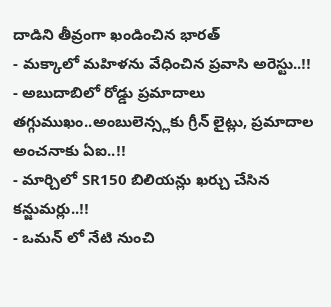దాడిని తీవ్రంగా ఖండించిన భారత్
- మక్కాలో మహిళను వేధించిన ప్రవాసి అరెస్టు..!!
- అబుదాబిలో రోడ్డు ప్రమాదాలు తగ్గుముఖం..అంబులెన్స్లకు గ్రీన్ లైట్లు, ప్రమాదాల అంచనాకు ఏఐ..!!
- మార్చిలో SR150 బిలియన్లు ఖర్చు చేసిన కన్జుమర్లు..!!
- ఒమన్ లో నేటి నుంచి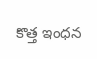కొత్త ఇంధన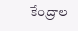కేంద్రాల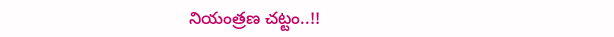నియంత్రణ చట్టం..!!